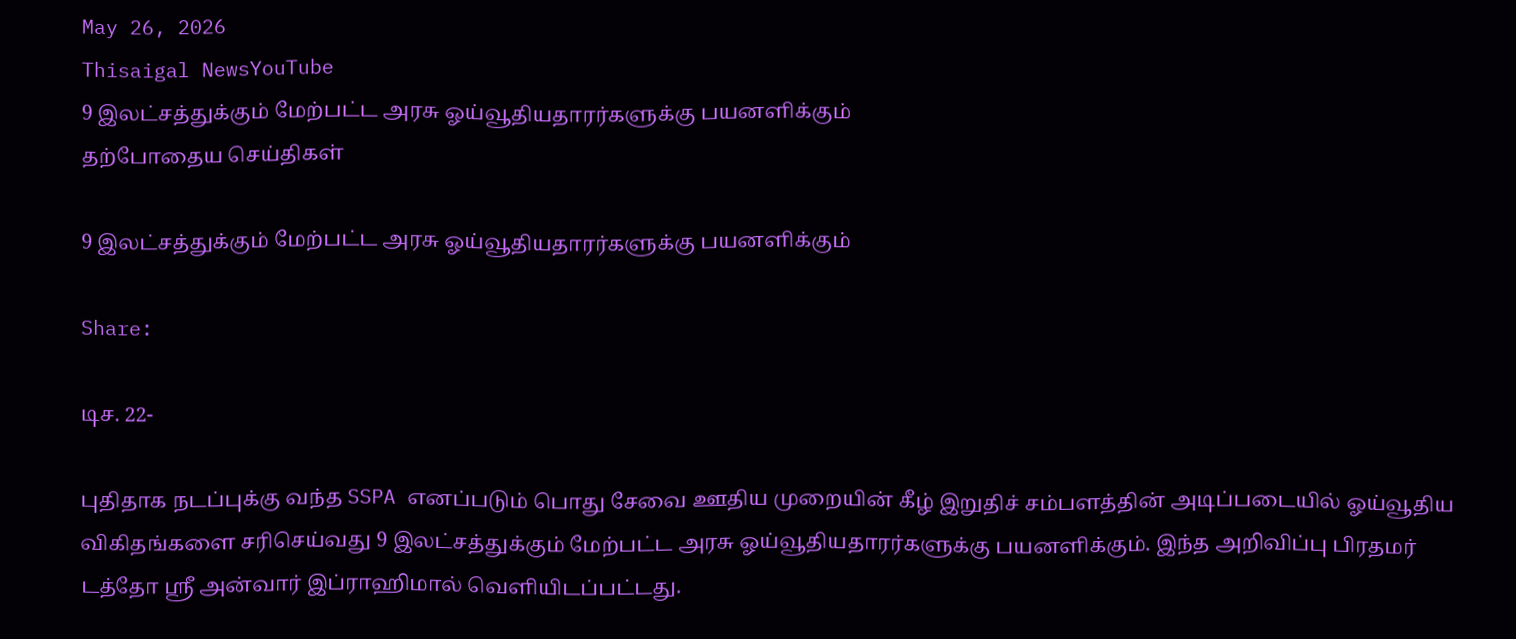May 26, 2026
Thisaigal NewsYouTube
9 இலட்சத்துக்கும் மேற்பட்ட அரசு ஓய்வூதியதாரர்களுக்கு பயனளிக்கும்
தற்போதைய செய்திகள்

9 இலட்சத்துக்கும் மேற்பட்ட அரசு ஓய்வூதியதாரர்களுக்கு பயனளிக்கும்

Share:

டிச. 22-

புதிதாக நடப்புக்கு வந்த SSPA எனப்படும் பொது சேவை ஊதிய முறையின் கீழ் இறுதிச் சம்பளத்தின் அடிப்படையில் ஓய்வூதிய விகிதங்களை சரிசெய்வது 9 இலட்சத்துக்கும் மேற்பட்ட அரசு ஓய்வூதியதாரர்களுக்கு பயனளிக்கும். இந்த அறிவிப்பு பிரதமர் டத்தோ ஸ்ரீ அன்வார் இப்ராஹிமால் வெளியிடப்பட்டது.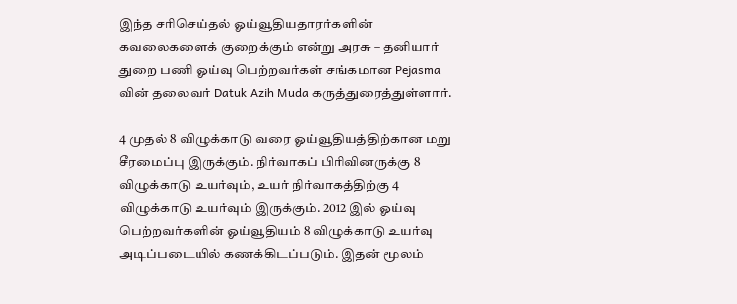இந்த சரிசெய்தல் ஓய்வூதியதாரர்களின் கவலைகளைக் குறைக்கும் என்று அரசு – தனியார் துறை பணி ஓய்வு பெற்றவர்கள் சங்கமான Pejasma வின் தலைவர் Datuk Azih Muda கருத்துரைத்துள்ளார்.

4 முதல் 8 விழுக்காடு வரை ஓய்வூதியத்திற்கான மறு சீரமைப்பு இருக்கும். நிர்வாகப் பிரிவினருக்கு 8 விழுக்காடு உயர்வும், உயர் நிர்வாகத்திற்கு 4 விழுக்காடு உயர்வும் இருக்கும். 2012 இல் ஓய்வு பெற்றவர்களின் ஓய்வூதியம் 8 விழுக்காடு உயர்வு அடிப்படையில் கணக்கிடப்படும். இதன் மூலம்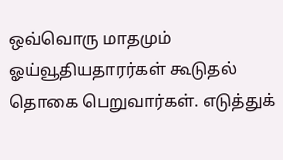ஒவ்வொரு மாதமும் ஓய்வூதியதாரர்கள் கூடுதல் தொகை பெறுவார்கள். எடுத்துக்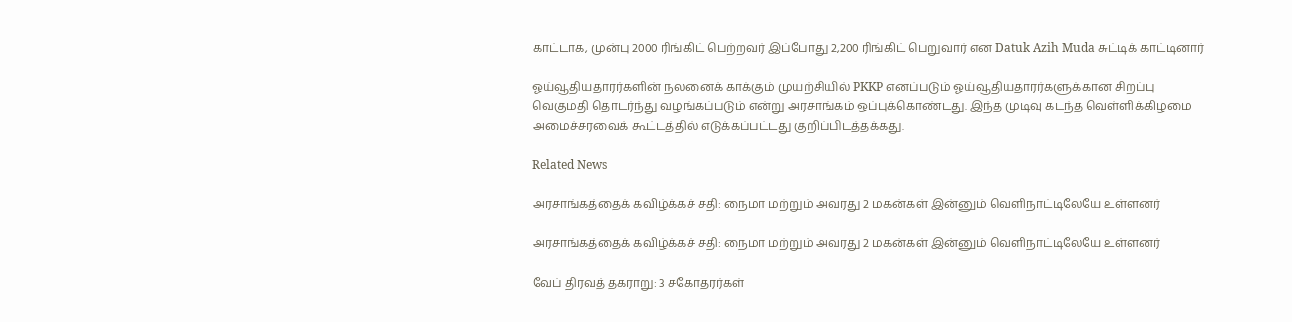காட்டாக, முன்பு 2000 ரிங்கிட் பெற்றவர் இப்போது 2,200 ரிங்கிட் பெறுவார் என Datuk Azih Muda சுட்டிக் காட்டினார்

ஓய்வூதியதாரர்களின் நலனைக் காக்கும் முயற்சியில் PKKP எனப்படும் ஓய்வூதியதாரர்களுக்கான சிறப்பு வெகுமதி தொடர்ந்து வழங்கப்படும் என்று அரசாங்கம் ஒப்புக்கொண்டது. இந்த முடிவு கடந்த வெள்ளிக்கிழமை அமைச்சரவைக் கூட்டத்தில் எடுக்கப்பட்டது குறிப்பிடத்தக்கது.

Related News

அரசாங்கத்தைக் கவிழ்க்கச் சதி: நைமா மற்றும் அவரது 2 மகன்கள் இன்னும் வெளிநாட்டிலேயே உள்ளனர்

அரசாங்கத்தைக் கவிழ்க்கச் சதி: நைமா மற்றும் அவரது 2 மகன்கள் இன்னும் வெளிநாட்டிலேயே உள்ளனர்

வேப் திரவத் தகராறு: 3 சகோதரர்கள்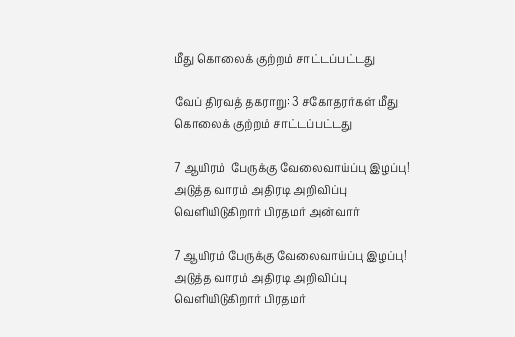மீது கொலைக் குற்றம் சாட்டப்பட்டது

வேப் திரவத் தகராறு: 3 சகோதரர்கள் மீது கொலைக் குற்றம் சாட்டப்பட்டது

7 ஆயிரம்  பேருக்கு வேலைவாய்ப்பு இழப்பு! அடுத்த வாரம் அதிரடி அறிவிப்பு வெளியிடுகிறார் பிரதமர் அன்வார்

7 ஆயிரம் பேருக்கு வேலைவாய்ப்பு இழப்பு! அடுத்த வாரம் அதிரடி அறிவிப்பு வெளியிடுகிறார் பிரதமர்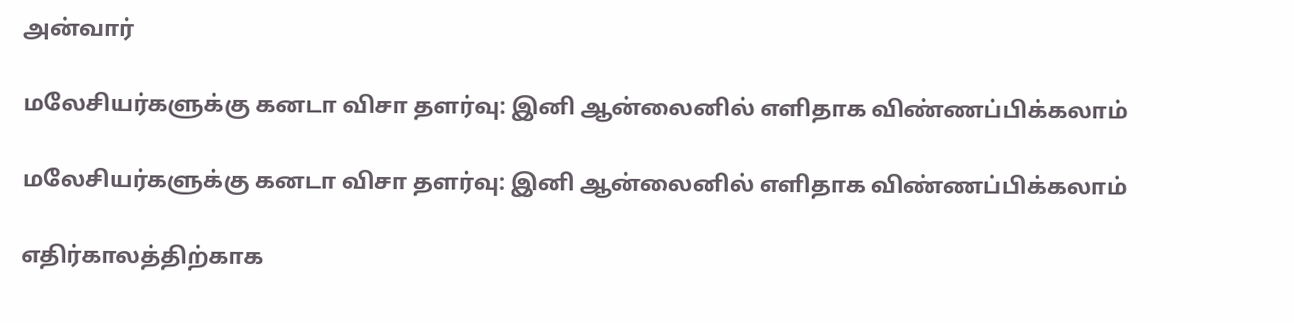அன்வார்

மலேசியர்களுக்கு கனடா விசா தளர்வு: இனி ஆன்லைனில் எளிதாக விண்ணப்பிக்கலாம்

மலேசியர்களுக்கு கனடா விசா தளர்வு: இனி ஆன்லைனில் எளிதாக விண்ணப்பிக்கலாம்

எதிர்காலத்திற்காக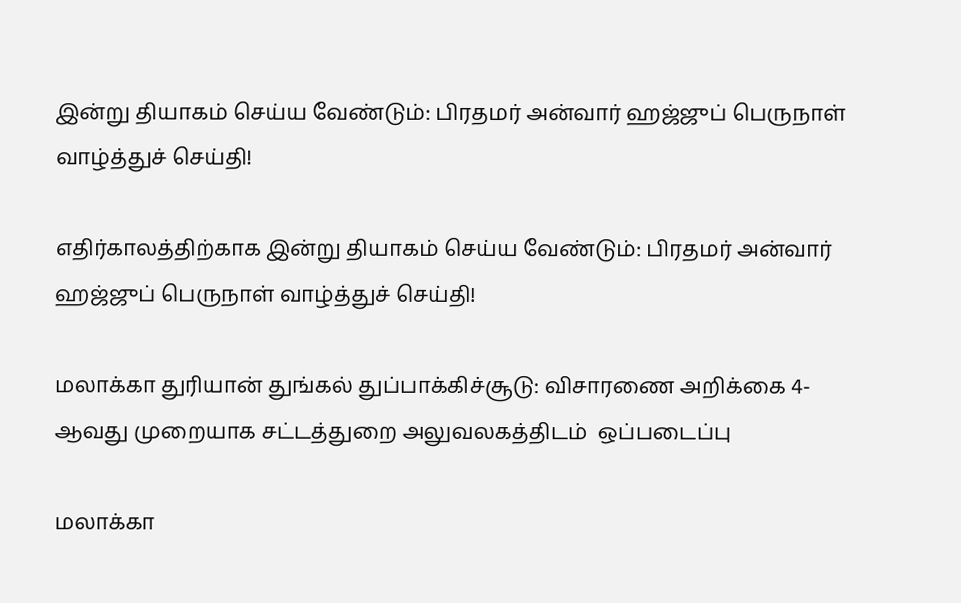இன்று தியாகம் செய்ய வேண்டும்: பிரதமர் அன்வார் ஹஜ்ஜுப் பெருநாள் வாழ்த்துச் செய்தி!

எதிர்காலத்திற்காக இன்று தியாகம் செய்ய வேண்டும்: பிரதமர் அன்வார் ஹஜ்ஜுப் பெருநாள் வாழ்த்துச் செய்தி!

மலாக்கா துரியான் துங்கல் துப்பாக்கிச்சூடு: விசாரணை அறிக்கை 4-ஆவது முறையாக சட்டத்துறை அலுவலகத்திடம்  ஒப்படைப்பு

மலாக்கா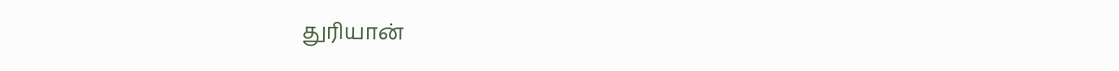துரியான்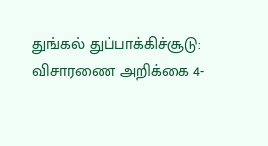துங்கல் துப்பாக்கிச்சூடு: விசாரணை அறிக்கை 4-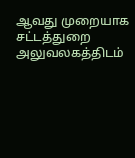ஆவது முறையாக சட்டத்துறை அலுவலகத்திடம்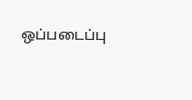ஒப்படைப்பு